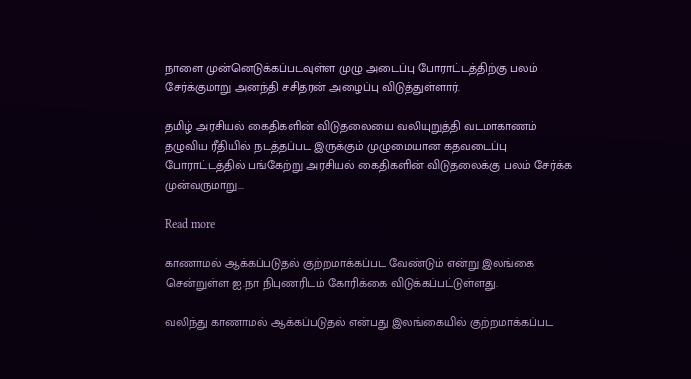நாளை முன்னெடுக்கப்படவுள்ள முழு அடைப்பு போராட்டத்திற்கு பலம் சேர்க்குமாறு அனந்தி சசிதரன் அழைப்பு விடுத்துள்ளார்.

தமிழ் அரசியல் கைதிகளின் விடுதலையை வலியுறுத்தி வடமாகாணம் தழுவிய ரீதியில் நடத்தப்பட இருக்கும் முழுமையான கதவடைப்பு போராட்டத்தில் பங்கேற்று அரசியல் கைதிகளின் விடுதலைக்கு பலம் சேர்க்க முன்வருமாறு...

Read more

காணாமல் ஆக்கப்படுதல் குற்றமாக்கப்பட வேண்டும் என்று இலங்கை சென்றுள்ள ஐ.நா நிபுணரிடம் கோரிக்கை விடுக்கப்பட்டுள்ளது.

வலிந்து காணாமல் ஆக்கப்படுதல் என்பது இலங்கையில் குற்றமாக்கப்பட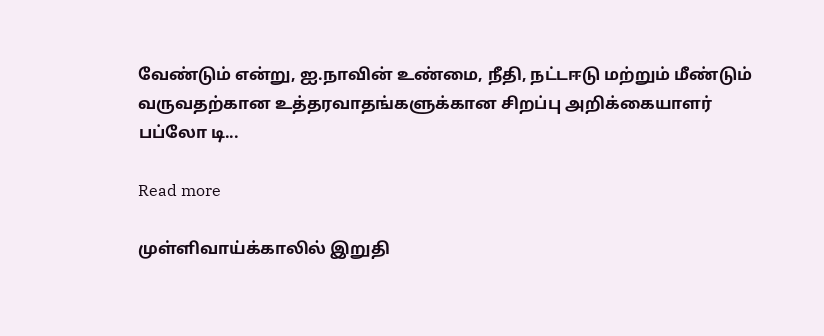வேண்டும் என்று, ஐ.நாவின் உண்மை, நீதி, நட்டஈடு மற்றும் மீண்டும் வருவதற்கான உத்தரவாதங்களுக்கான சிறப்பு அறிக்கையாளர் பப்லோ டி...

Read more

முள்ளிவாய்க்காலில் இறுதி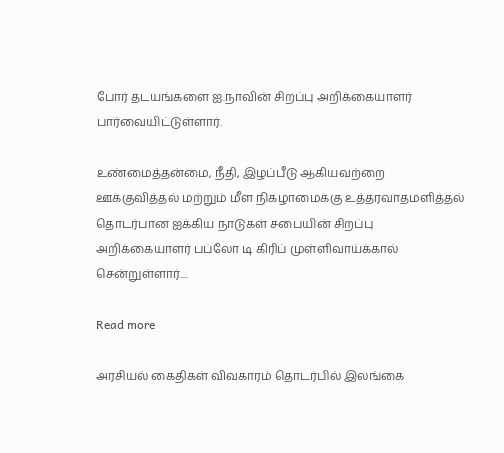போர் தடயங்களை ஐ.நாவின் சிறப்பு அறிக்கையாளர் பார்வையிட்டுள்ளார்.

உண்மைத்தன்மை, நீதி, இழப்பீடு ஆகியவற்றை ஊக்குவித்தல் மற்றும் மீள நிகழாமைக்கு உத்தரவாதமளித்தல் தொடர்பான ஐக்கிய நாடுகள் சபையின் சிறப்பு அறிக்கையாளர் பப்லோ டி கிரிப் முள்ளிவாய்க்கால் சென்றுள்ளார்....

Read more

அரசியல் கைதிகள் விவகாரம் தொடர்பில் இலங்கை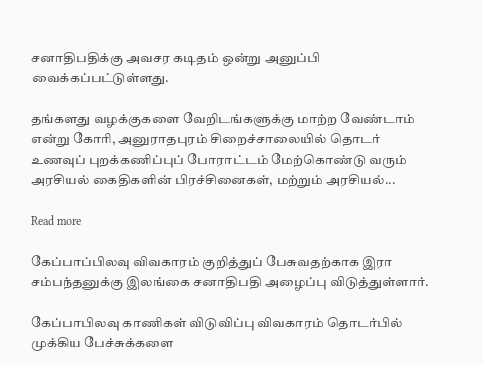சனாதிபதிக்கு அவசர கடிதம் ஒன்று அனுப்பி வைக்கப்பட்டுள்ளது.

தங்களது வழக்குகளை வேறிடங்களுக்கு மாற்ற வேண்டாம் என்று கோரி, அனுராதபுரம் சிறைச்சாலையில் தொடர் உணவுப் புறக்கணிப்புப் போராட்டம் மேற்கொண்டு வரும் அரசியல் கைதிகளின் பிரச்சினைகள், மற்றும் அரசியல்...

Read more

கேப்பாப்பிலவு விவகாரம் குறித்துப் பேசுவதற்காக இரா சம்பந்தனுக்கு இலங்கை சனாதிபதி அழைப்பு விடுத்துள்ளார்.

கேப்பாபிலவு காணிகள் விடுவிப்பு விவகாரம் தொடர்பில் முக்கிய பேச்சுக்களை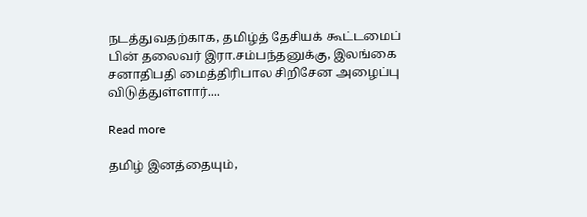நடத்துவதற்காக, தமிழ்த் தேசியக் கூட்டமைப் பின் தலைவர் இரா.சம்பந்தனுக்கு, இலங்கை சனாதிபதி மைத்திரிபால சிறிசேன அழைப்பு விடுத்துள்ளார்....

Read more

தமிழ் இனத்தையும்,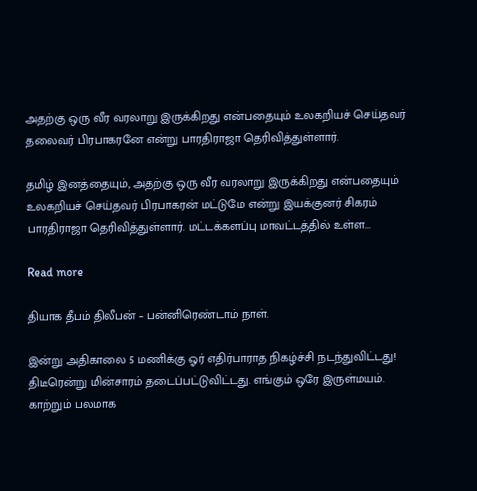அதற்கு ஒரு வீர வரலாறு இருக்கிறது என்பதையும் உலகறியச் செய்தவர் தலைவர் பிரபாகரனே என்று பாரதிராஜா தெரிவித்துள்ளார்.

தமிழ் இனத்தையும், அதற்கு ஒரு வீர வரலாறு இருக்கிறது என்பதையும் உலகறியச் செய்தவர் பிரபாகரன் மட்டுமே என்று இயக்குனர் சிகரம் பாரதிராஜா தெரிவித்துள்ளார். மட்டக்களப்பு மாவட்டத்தில் உள்ள...

Read more

தியாக தீபம் திலீபன் – பன்னிரெண்டாம் நாள்.

இன்று அதிகாலை 5 மணிக்கு ஓர் எதிர்பாராத நிகழ்ச்சி நடந்துவிட்டது! திடீரென்று மின்சாரம் தடைப்பட்டுவிட்டது. எங்கும் ஒரே இருள்மயம். காற்றும் பலமாக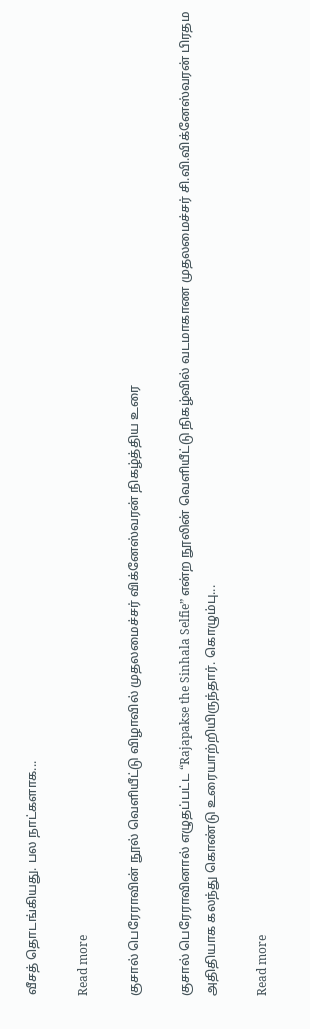வீசத் தொடங்கியது. பல நாட்களாக...

Read more

குசால் பெரேராவின் நூல் வெளியீட்டு விழாவில் முதலமைச்சர் விக்னேஸ்வரன் நிகழ்த்திய உரை

குசால் பெரேராவினால் எழுதப்பட்ட “Rajapakse the Sinhala Selfie” என்ற நூலின் வெளியீட்டு நிகழ்வில் வடமாகாண முதலமைச்சர் சி.வி.விக்னேஸ்வரன் பிரதம அதிதியாக கலந்து கொண்டு உரையாற்றியிருந்தார். கொழும்பு...

Read more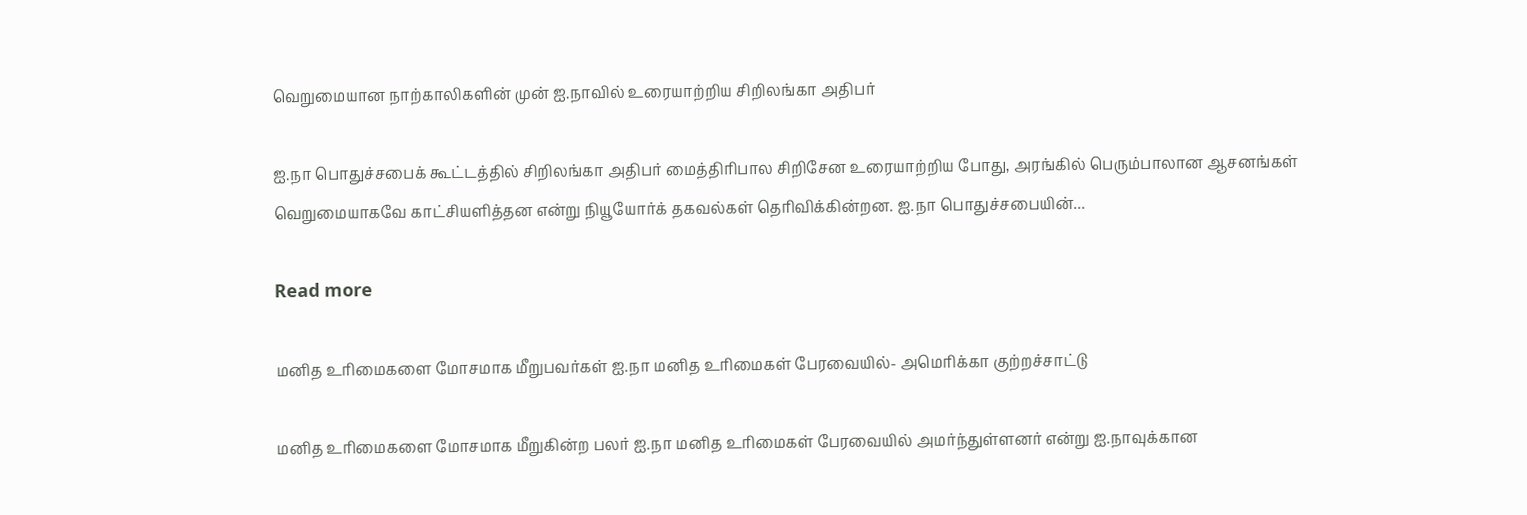வெறுமையான நாற்காலிகளின் முன் ஐ.நாவில் உரையாற்றிய சிறிலங்கா அதிபர்

ஐ.நா பொதுச்சபைக் கூட்டத்தில் சிறிலங்கா அதிபர் மைத்திரிபால சிறிசேன உரையாற்றிய போது, அரங்கில் பெரும்பாலான ஆசனங்கள் வெறுமையாகவே காட்சியளித்தன என்று நியூயோர்க் தகவல்கள் தெரிவிக்கின்றன. ஐ.நா பொதுச்சபையின்...

Read more

மனித உரிமைகளை மோசமாக மீறுபவர்கள் ஐ.நா மனித உரிமைகள் பேரவையில்- அமெரிக்கா குற்றச்சாட்டு

மனித உரிமைகளை மோசமாக மீறுகின்ற பலர் ஐ.நா மனித உரிமைகள் பேரவையில் அமர்ந்துள்ளனர் என்று ஐ.நாவுக்கான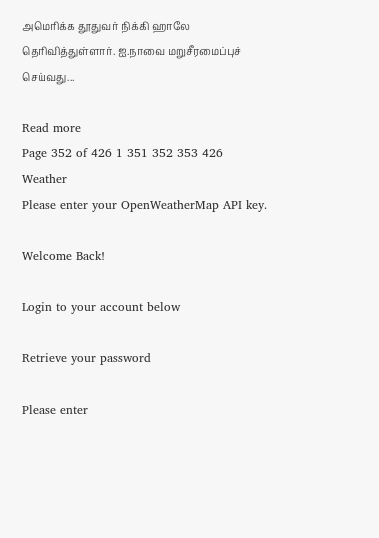அமெரிக்க தூதுவர் நிக்கி ஹாலே தெரிவித்துள்ளார். ஐ.நாவை மறுசீரமைப்புச் செய்வது...

Read more
Page 352 of 426 1 351 352 353 426
Weather
Please enter your OpenWeatherMap API key.

Welcome Back!

Login to your account below

Retrieve your password

Please enter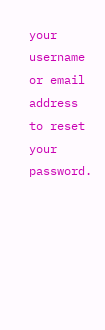your username or email address to reset your password.